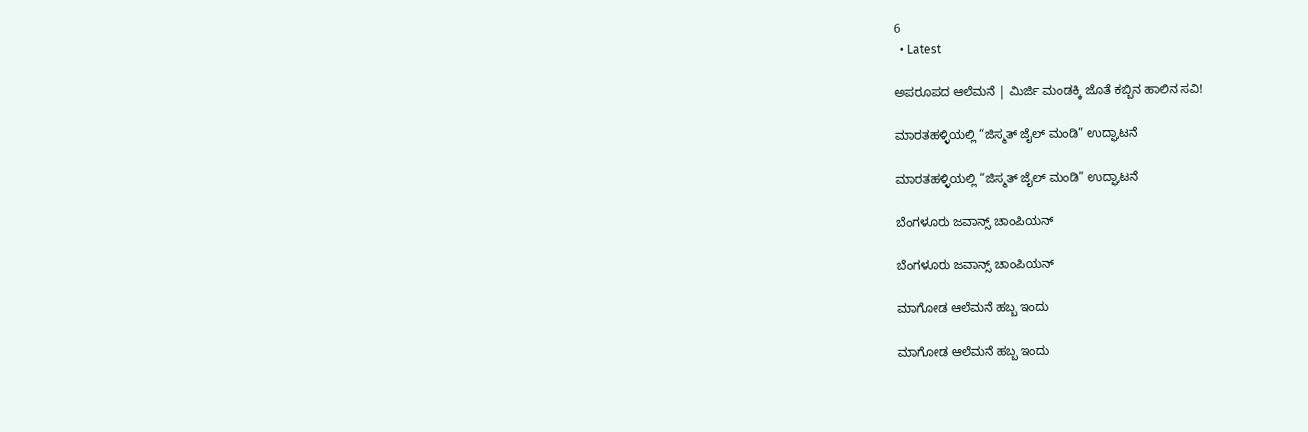6
  • Latest

ಅಪರೂಪದ ಆಲೆಮನೆ | ಮಿರ್ಜಿ ಮಂಡಕ್ಕಿ ಜೊತೆ ಕಬ್ಬಿನ ಹಾಲಿನ ಸವಿ!

ಮಾರತಹಳ್ಳಿಯಲ್ಲಿ “ಜಿಸ್ಮತ್ ಜೈಲ್ ಮಂಡಿ” ಉದ್ಘಾಟನೆ

ಮಾರತಹಳ್ಳಿಯಲ್ಲಿ “ಜಿಸ್ಮತ್ ಜೈಲ್ ಮಂಡಿ” ಉದ್ಘಾಟನೆ

ಬೆಂಗಳೂರು ಜವಾನ್ಸ್ ಚಾಂಪಿಯನ್

ಬೆಂಗಳೂರು ಜವಾನ್ಸ್ ಚಾಂಪಿಯನ್

ಮಾಗೋಡ ಆಲೆಮನೆ ಹಬ್ಬ ಇಂದು

ಮಾಗೋಡ ಆಲೆಮನೆ ಹಬ್ಬ ಇಂದು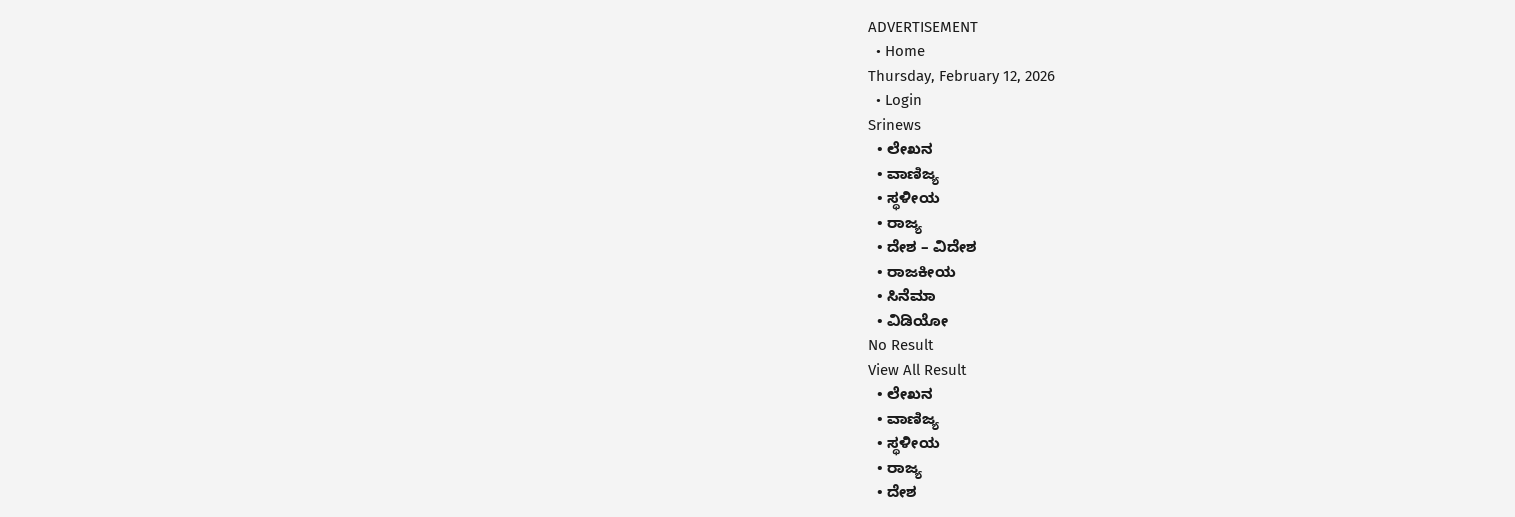ADVERTISEMENT
  • Home
Thursday, February 12, 2026
  • Login
Srinews
  • ಲೇಖನ
  • ವಾಣಿಜ್ಯ
  • ಸ್ಥಳೀಯ
  • ರಾಜ್ಯ
  • ದೇಶ – ವಿದೇಶ
  • ರಾಜಕೀಯ
  • ಸಿನೆಮಾ
  • ವಿಡಿಯೋ
No Result
View All Result
  • ಲೇಖನ
  • ವಾಣಿಜ್ಯ
  • ಸ್ಥಳೀಯ
  • ರಾಜ್ಯ
  • ದೇಶ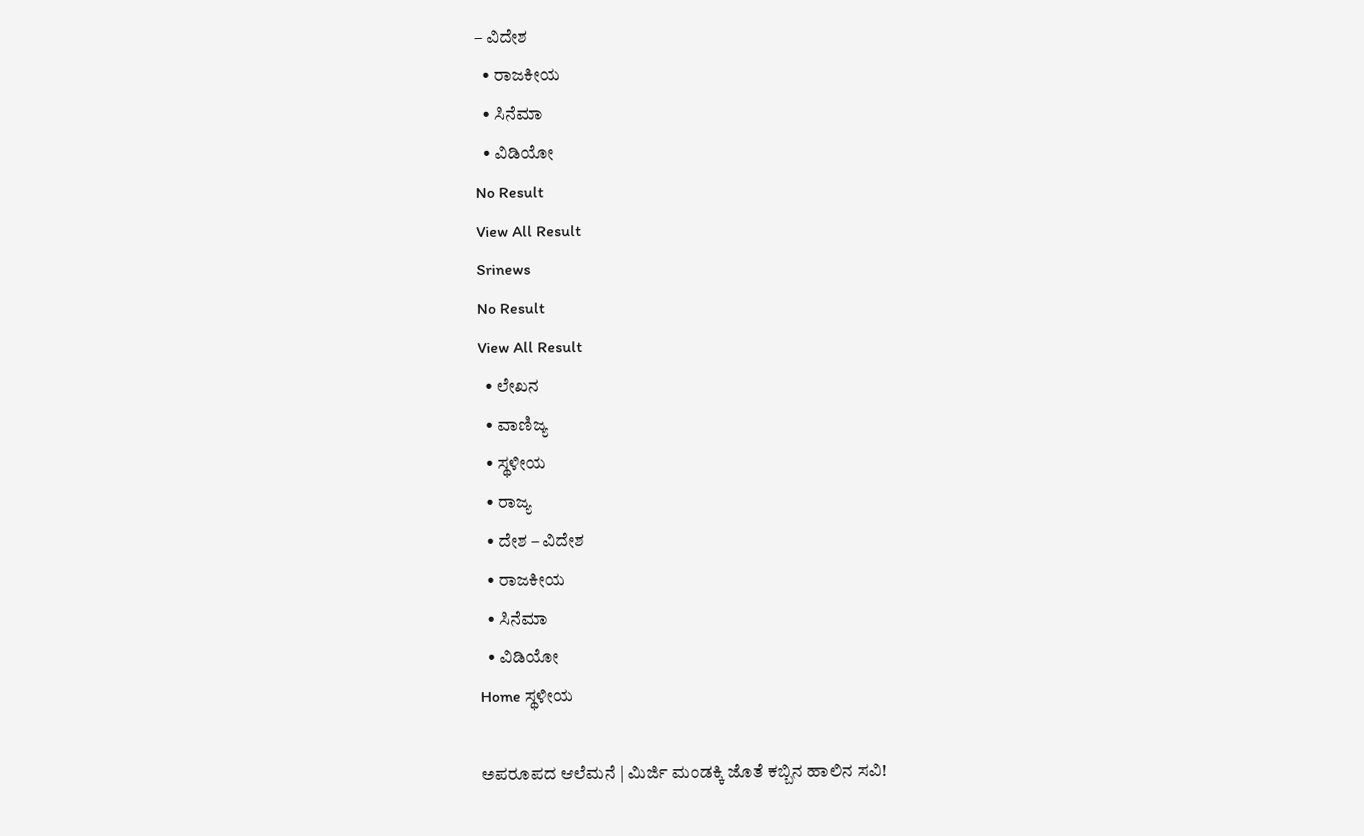– ವಿದೇಶ
  • ರಾಜಕೀಯ
  • ಸಿನೆಮಾ
  • ವಿಡಿಯೋ
No Result
View All Result
Srinews
No Result
View All Result
  • ಲೇಖನ
  • ವಾಣಿಜ್ಯ
  • ಸ್ಥಳೀಯ
  • ರಾಜ್ಯ
  • ದೇಶ – ವಿದೇಶ
  • ರಾಜಕೀಯ
  • ಸಿನೆಮಾ
  • ವಿಡಿಯೋ
Home ಸ್ಥಳೀಯ

ಅಪರೂಪದ ಆಲೆಮನೆ | ಮಿರ್ಜಿ ಮಂಡಕ್ಕಿ ಜೊತೆ ಕಬ್ಬಿನ ಹಾಲಿನ ಸವಿ!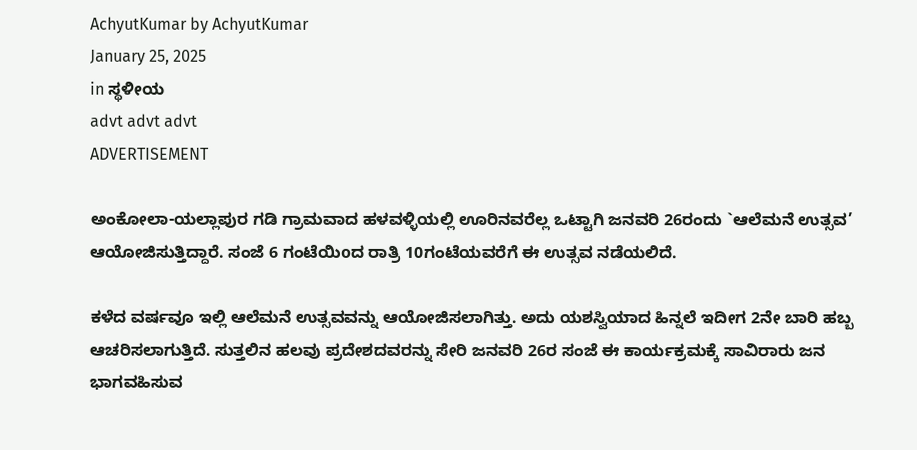AchyutKumar by AchyutKumar
January 25, 2025
in ಸ್ಥಳೀಯ
advt advt advt
ADVERTISEMENT

ಅಂಕೋಲಾ-ಯಲ್ಲಾಪುರ ಗಡಿ ಗ್ರಾಮವಾದ ಹಳವಳ್ಳಿಯಲ್ಲಿ ಊರಿನವರೆಲ್ಲ ಒಟ್ಟಾಗಿ ಜನವರಿ 26ರಂದು `ಆಲೆಮನೆ ಉತ್ಸವ’ ಆಯೋಜಿಸುತ್ತಿದ್ದಾರೆ. ಸಂಜೆ 6 ಗಂಟೆಯಿoದ ರಾತ್ರಿ 10ಗಂಟೆಯವರೆಗೆ ಈ ಉತ್ಸವ ನಡೆಯಲಿದೆ.

ಕಳೆದ ವರ್ಷವೂ ಇಲ್ಲಿ ಆಲೆಮನೆ ಉತ್ಸವವನ್ನು ಆಯೋಜಿಸಲಾಗಿತ್ತು. ಅದು ಯಶಸ್ವಿಯಾದ ಹಿನ್ನಲೆ ಇದೀಗ 2ನೇ ಬಾರಿ ಹಬ್ಬ ಆಚರಿಸಲಾಗುತ್ತಿದೆ. ಸುತ್ತಲಿನ ಹಲವು ಪ್ರದೇಶದವರನ್ನು ಸೇರಿ ಜನವರಿ 26ರ ಸಂಜೆ ಈ ಕಾರ್ಯಕ್ರಮಕ್ಕೆ ಸಾವಿರಾರು ಜನ ಭಾಗವಹಿಸುವ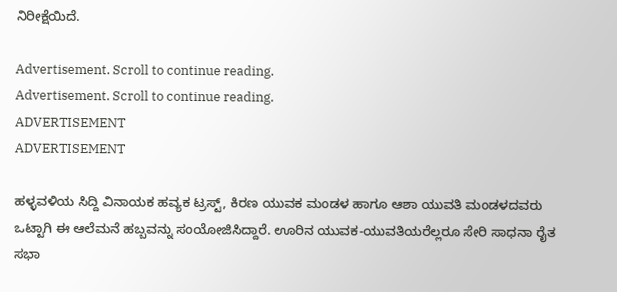ನಿರೀಕ್ಷೆಯಿದೆ.

Advertisement. Scroll to continue reading.
Advertisement. Scroll to continue reading.
ADVERTISEMENT
ADVERTISEMENT

ಹಳ್ಳವಳಿಯ ಸಿದ್ದಿ ವಿನಾಯಕ ಹವ್ಯಕ ಟ್ರಸ್ಟ್, ಕಿರಣ ಯುವಕ ಮಂಡಳ ಹಾಗೂ ಆಶಾ ಯುವತಿ ಮಂಡಳದವರು ಒಟ್ಟಾಗಿ ಈ ಆಲೆಮನೆ ಹಬ್ಬವನ್ನು ಸಂಯೋಜಿಸಿದ್ದಾರೆ. ಊರಿನ ಯುವಕ-ಯುವತಿಯರೆಲ್ಲರೂ ಸೇರಿ ಸಾಧನಾ ರೈತ ಸಭಾ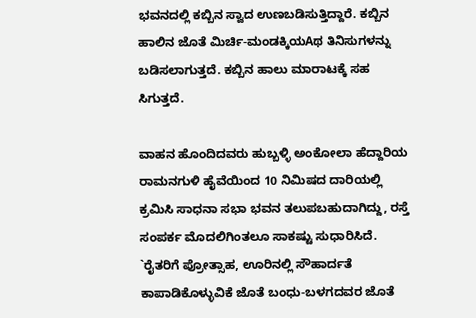ಭವನದಲ್ಲಿ ಕಬ್ಬಿನ ಸ್ವಾದ ಉಣಬಡಿಸುತ್ತಿದ್ದಾರೆ. ಕಬ್ಬಿನ ಹಾಲಿನ ಜೊತೆ ಮಿರ್ಚಿ-ಮಂಡಕ್ಕಿಯAಥ ತಿನಿಸುಗಳನ್ನು ಬಡಿಸಲಾಗುತ್ತದೆ. ಕಬ್ಬಿನ ಹಾಲು ಮಾರಾಟಕ್ಕೆ ಸಹ ಸಿಗುತ್ತದೆ.

ವಾಹನ ಹೊಂದಿದವರು ಹುಬ್ಬಳ್ಳಿ ಅಂಕೋಲಾ ಹೆದ್ದಾರಿಯ ರಾಮನಗುಳಿ ಹೈವೆಯಿಂದ 10 ನಿಮಿಷದ ದಾರಿಯಲ್ಲಿ ಕ್ರಮಿಸಿ ಸಾಧನಾ ಸಭಾ ಭವನ ತಲುಪಬಹುದಾಗಿದ್ದು, ರಸ್ತೆ ಸಂಪರ್ಕ ಮೊದಲಿಗಿಂತಲೂ ಸಾಕಷ್ಟು ಸುಧಾರಿಸಿದೆ. `ರೈತರಿಗೆ ಪ್ರೋತ್ಸಾಹ, ಊರಿನಲ್ಲಿ ಸೌಹಾರ್ದತೆ ಕಾಪಾಡಿಕೊಳ್ಳುವಿಕೆ ಜೊತೆ ಬಂಧು-ಬಳಗದವರ ಜೊತೆ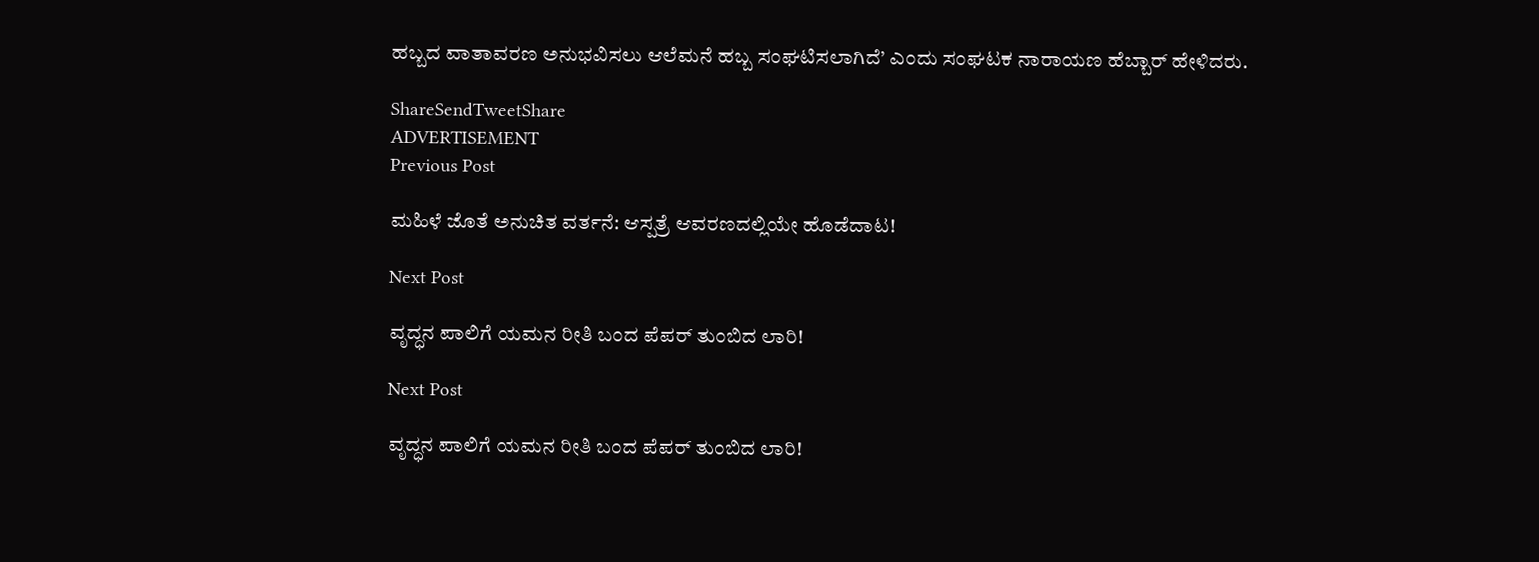ಹಬ್ಬದ ವಾತಾವರಣ ಅನುಭವಿಸಲು ಆಲೆಮನೆ ಹಬ್ಬ ಸಂಘಟಿಸಲಾಗಿದೆ’ ಎಂದು ಸಂಘಟಕ ನಾರಾಯಣ ಹೆಬ್ಬಾರ್ ಹೇಳಿದರು.

ShareSendTweetShare
ADVERTISEMENT
Previous Post

ಮಹಿಳೆ ಜೊತೆ ಅನುಚಿತ ವರ್ತನೆ: ಆಸ್ಪತ್ರೆ ಆವರಣದಲ್ಲಿಯೇ ಹೊಡೆದಾಟ!

Next Post

ವೃದ್ಧನ ಪಾಲಿಗೆ ಯಮನ ರೀತಿ ಬಂದ ಪೆಪರ್ ತುಂಬಿದ ಲಾರಿ!

Next Post

ವೃದ್ಧನ ಪಾಲಿಗೆ ಯಮನ ರೀತಿ ಬಂದ ಪೆಪರ್ ತುಂಬಿದ ಲಾರಿ!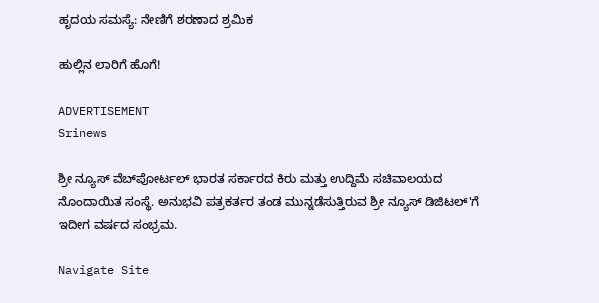ಹೃದಯ ಸಮಸ್ಯೆ: ನೇಣಿಗೆ ಶರಣಾದ ಶ್ರಮಿಕ

ಹುಲ್ಲಿನ ಲಾರಿಗೆ ಹೊಗೆ!

ADVERTISEMENT
Srinews

ಶ್ರೀ ನ್ಯೂಸ್ ವೆಬ್‌ಪೋರ್ಟಲ್ ಭಾರತ ಸರ್ಕಾರದ ಕಿರು ಮತ್ತು ಉದ್ದಿಮೆ ಸಚಿವಾಲಯದ ನೊಂದಾಯಿತ ಸಂಸ್ಥೆ. ಅನುಭವಿ ಪತ್ರಕರ್ತರ ತಂಡ ಮುನ್ನಡೆಸುತ್ತಿರುವ ಶ್ರೀ ನ್ಯೂಸ್ ಡಿಜಿಟಲ್'ಗೆ ಇದೀಗ ವರ್ಷದ ಸಂಭ್ರಮ.

Navigate Site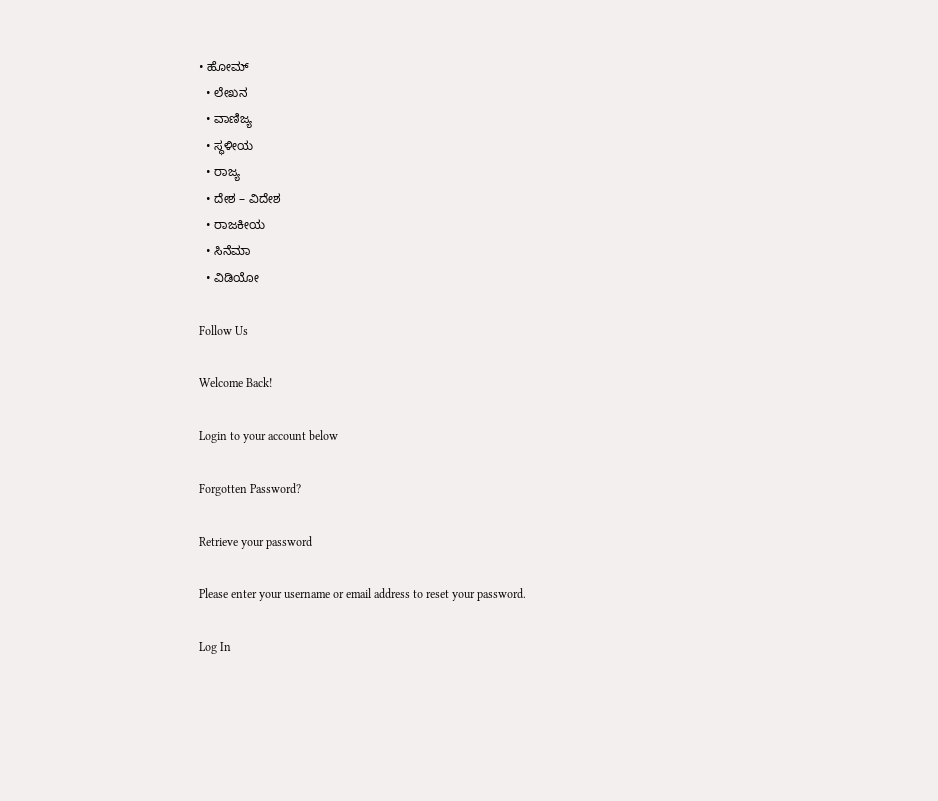• ಹೋಮ್
  • ಲೇಖನ
  • ವಾಣಿಜ್ಯ
  • ಸ್ಥಳೀಯ
  • ರಾಜ್ಯ
  • ದೇಶ – ವಿದೇಶ
  • ರಾಜಕೀಯ
  • ಸಿನೆಮಾ
  • ವಿಡಿಯೋ

Follow Us

Welcome Back!

Login to your account below

Forgotten Password?

Retrieve your password

Please enter your username or email address to reset your password.

Log In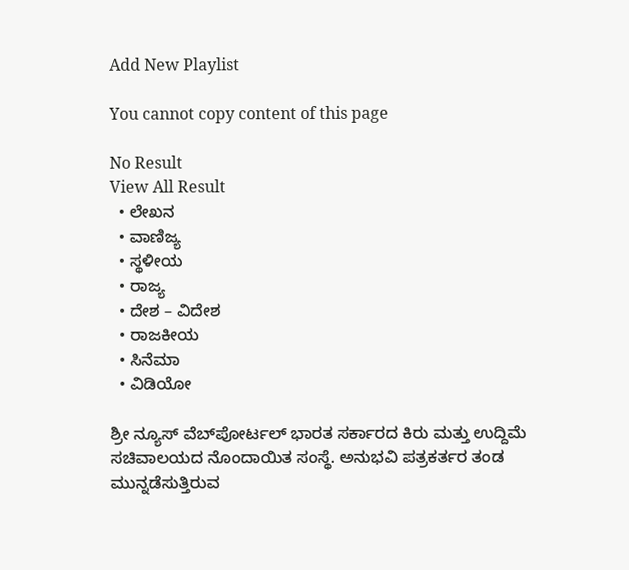Add New Playlist

You cannot copy content of this page

No Result
View All Result
  • ಲೇಖನ
  • ವಾಣಿಜ್ಯ
  • ಸ್ಥಳೀಯ
  • ರಾಜ್ಯ
  • ದೇಶ – ವಿದೇಶ
  • ರಾಜಕೀಯ
  • ಸಿನೆಮಾ
  • ವಿಡಿಯೋ

ಶ್ರೀ ನ್ಯೂಸ್ ವೆಬ್‌ಪೋರ್ಟಲ್ ಭಾರತ ಸರ್ಕಾರದ ಕಿರು ಮತ್ತು ಉದ್ದಿಮೆ ಸಚಿವಾಲಯದ ನೊಂದಾಯಿತ ಸಂಸ್ಥೆ. ಅನುಭವಿ ಪತ್ರಕರ್ತರ ತಂಡ ಮುನ್ನಡೆಸುತ್ತಿರುವ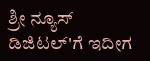ಶ್ರೀ ನ್ಯೂಸ್ ಡಿಜಿಟಲ್'ಗೆ ಇದೀಗ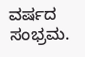ವರ್ಷದ ಸಂಭ್ರಮ.